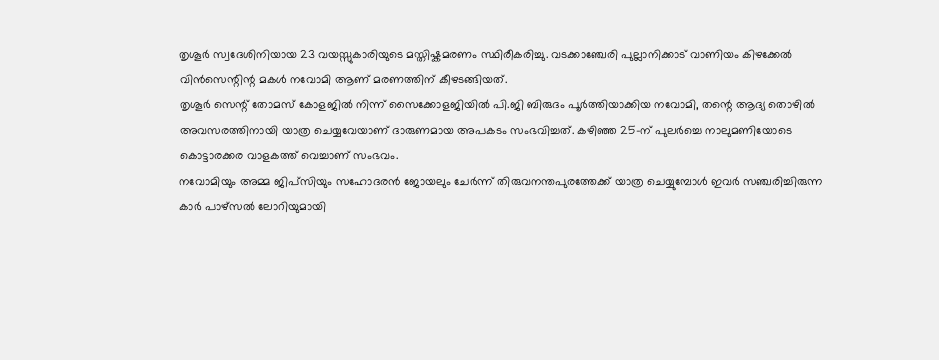തൃശൂർ സ്വദേശിനിയായ 23 വയസ്സുകാരിയുടെ മസ്തിഷ്കമരണം സ്ഥിരീകരിച്ചു. വടക്കാഞ്ചേരി പുല്ലാനിക്കാട് വാണിയം കിഴക്കേൽ വിൻസെന്റിന്റ മകൾ നവോമി ആണ് മരണത്തിന് കീഴടങ്ങിയത്.
തൃശൂർ സെന്റ് തോമസ് കോളജിൽ നിന്ന് സൈക്കോളജിയിൽ പി.ജി ബിരുദം പൂർത്തിയാക്കിയ നവോമി, തന്റെ ആദ്യ തൊഴിൽ അവസരത്തിനായി യാത്ര ചെയ്യവേയാണ് ദാരുണമായ അപകടം സംഭവിച്ചത്. കഴിഞ്ഞ 25-ന് പുലർച്ചെ നാലുമണിയോടെ കൊട്ടാരക്കര വാളകത്ത് വെച്ചാണ് സംഭവം.
നവോമിയും അമ്മ ജിപ്സിയും സഹോദരൻ ജോയലും ചേർന്ന് തിരുവനന്തപുരത്തേക്ക് യാത്ര ചെയ്യുമ്പോൾ ഇവർ സഞ്ചരിച്ചിരുന്ന കാർ പാഴ്സൽ ലോറിയുമായി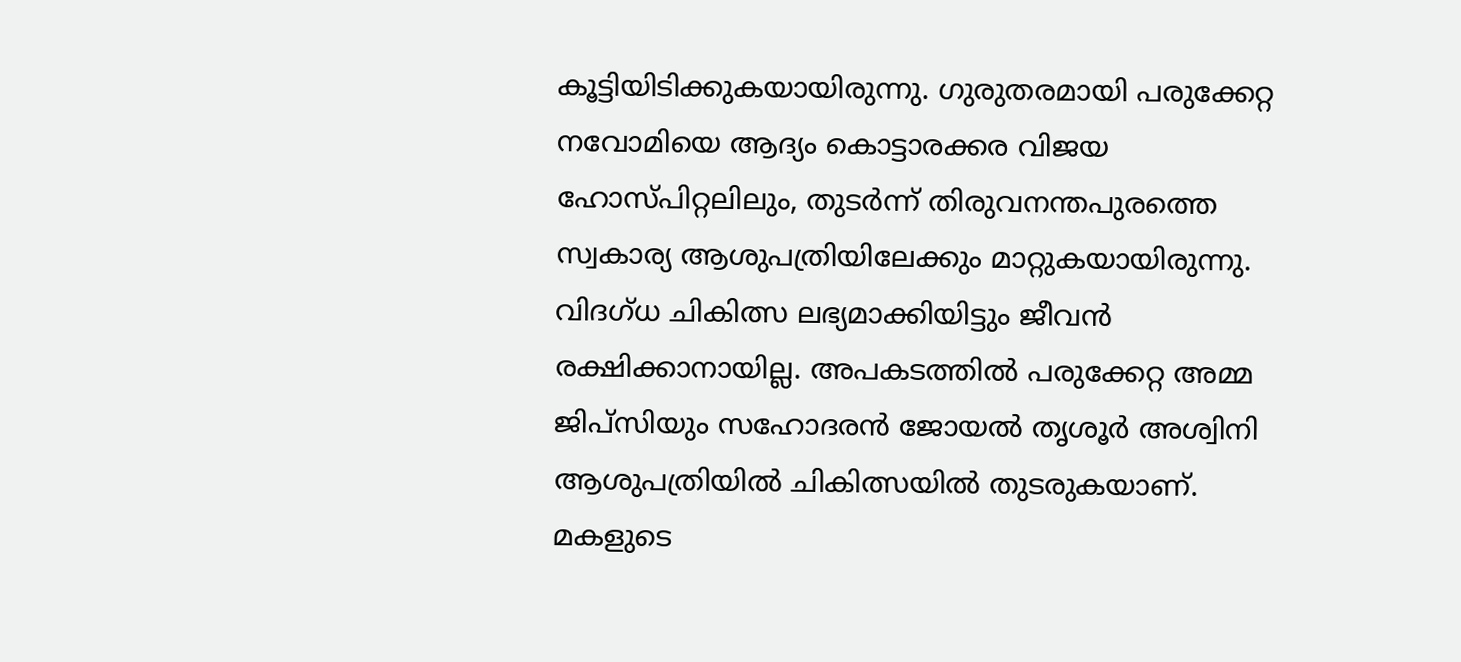കൂട്ടിയിടിക്കുകയായിരുന്നു. ഗുരുതരമായി പരുക്കേറ്റ നവോമിയെ ആദ്യം കൊട്ടാരക്കര വിജയ ഹോസ്പിറ്റലിലും, തുടർന്ന് തിരുവനന്തപുരത്തെ സ്വകാര്യ ആശുപത്രിയിലേക്കും മാറ്റുകയായിരുന്നു.
വിദഗ്ധ ചികിത്സ ലഭ്യമാക്കിയിട്ടും ജീവൻ രക്ഷിക്കാനായില്ല. അപകടത്തിൽ പരുക്കേറ്റ അമ്മ ജിപ്സിയും സഹോദരൻ ജോയൽ തൃശൂർ അശ്വിനി ആശുപത്രിയിൽ ചികിത്സയിൽ തുടരുകയാണ്.
മകളുടെ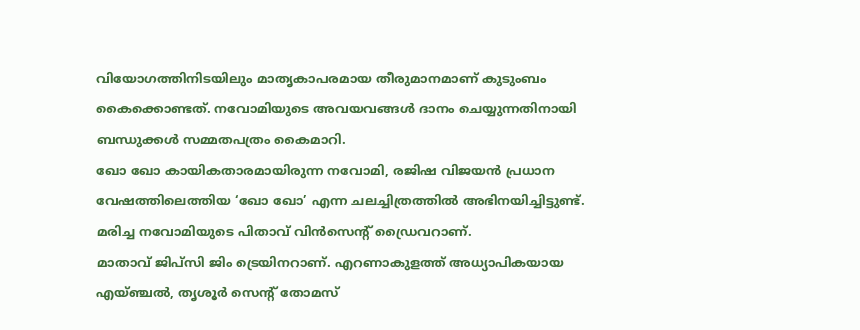വിയോഗത്തിനിടയിലും മാതൃകാപരമായ തീരുമാനമാണ് കുടുംബം കൈക്കൊണ്ടത്. നവോമിയുടെ അവയവങ്ങൾ ദാനം ചെയ്യുന്നതിനായി ബന്ധുക്കൾ സമ്മതപത്രം കൈമാറി.
ഖോ ഖോ കായികതാരമായിരുന്ന നവോമി, രജിഷ വിജയൻ പ്രധാന വേഷത്തിലെത്തിയ ‘ഖോ ഖോ’ എന്ന ചലച്ചിത്രത്തിൽ അഭിനയിച്ചിട്ടുണ്ട്. മരിച്ച നവോമിയുടെ പിതാവ് വിൻസെന്റ് ഡ്രൈവറാണ്.
മാതാവ് ജിപ്സി ജിം ട്രെയിനറാണ്. എറണാകുളത്ത് അധ്യാപികയായ എയ്ഞ്ചൽ, തൃശൂർ സെന്റ് തോമസ്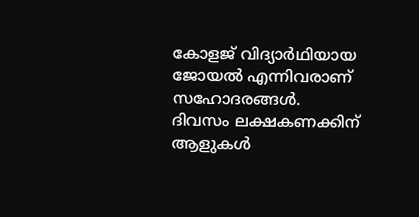കോളജ് വിദ്യാർഥിയായ ജോയൽ എന്നിവരാണ് സഹോദരങ്ങൾ.
ദിവസം ലക്ഷകണക്കിന് ആളുകൾ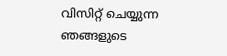വിസിറ്റ് ചെയ്യുന്ന ഞങ്ങളുടെ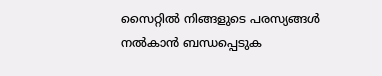സൈറ്റിൽ നിങ്ങളുടെ പരസ്യങ്ങൾ നൽകാൻ ബന്ധപ്പെടുക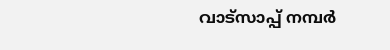വാട്സാപ്പ് നമ്പർ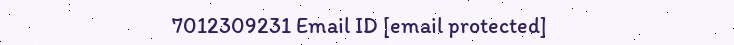7012309231 Email ID [email protected]